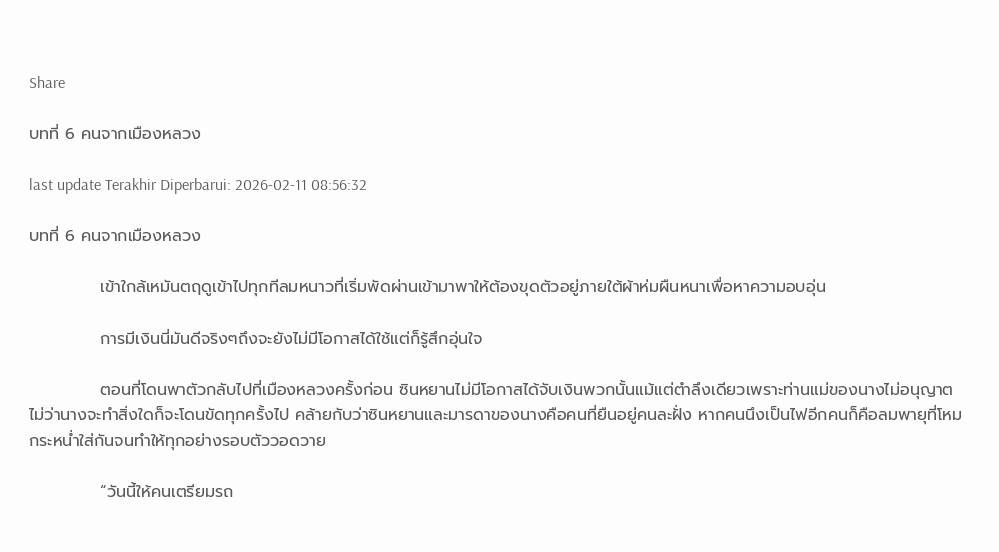Share

บทที่ 6 คนจากเมืองหลวง

last update Terakhir Diperbarui: 2026-02-11 08:56:32

บทที่ 6 คนจากเมืองหลวง

            เข้าใกล้เหมันตฤดูเข้าไปทุกทีลมหนาวที่เริ่มพัดผ่านเข้ามาพาให้ต้องขุดตัวอยู่ภายใต้ผ้าห่มผืนหนาเพื่อหาความอบอุ่น

            การมีเงินนี่มันดีจริงๆถึงจะยังไม่มีโอกาสได้ใช้แต่ก็รู้สึกอุ่นใจ

            ตอนที่โดนพาตัวกลับไปที่เมืองหลวงครั้งก่อน ซินหยานไม่มีโอกาสได้จับเงินพวกนั้นแม้แต่ตำลึงเดียวเพราะท่านแม่ของนางไม่อนุญาต ไม่ว่านางจะทำสิ่งใดก็จะโดนขัดทุกครั้งไป คล้ายกับว่าซินหยานและมารดาของนางคือคนที่ยืนอยู่คนละฝั่ง หากคนนึงเป็นไฟอีกคนก็คือลมพายุที่โหมกระหน่ำใส่กันจนทำให้ทุกอย่างรอบตัววอดวาย

            “วันนี้ให้คนเตรียมรถ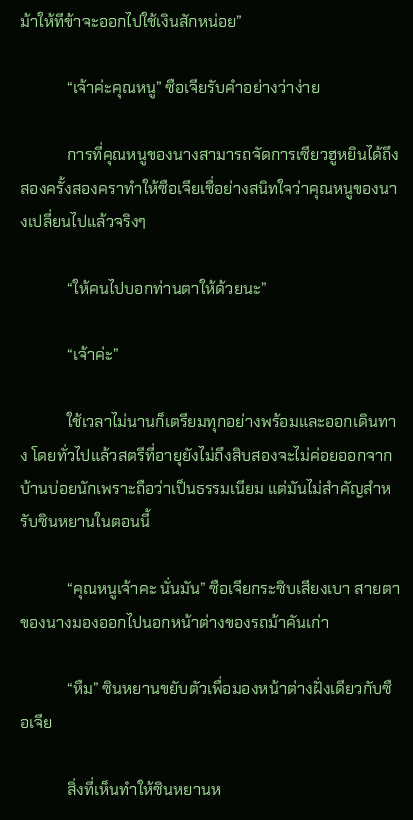ม้าให้ทีข้าจะออกไปใช้เงินสักหน่อย”

            “เจ้าค่ะคุณหนู” ซือเจียรับคำอย่างว่าง่าย

            การที่คุณหนูของนางสามารถจัดการเซียวฮูหยินได้ถึงสองครั้งสองคราทำให้ซือเจียเชื่อย่างสนิทใจว่าคุณหนูของนางเปลี่ยนไปแล้วจริงๆ

            “ให้คนไปบอกท่านตาให้ด้วยนะ”

            “เจ้าค่ะ”

            ใช้เวลาไม่นานก็เตรียมทุกอย่างพร้อมและออกเดินทาง โดยทั่วไปแล้วสตรีที่อายุยังไม่ถึงสิบสองจะไม่ค่อยออกจากบ้านบ่อยนักเพราะถือว่าเป็นธรรมเนียม แต่มันไม่สำคัญสำหรับซินหยานในตอนนี้

            “คุณหนูเจ้าคะ นั่นมัน” ซือเจียกระซิบเสียงเบา สายตาของนางมองออกไปนอกหน้าต่างของรถม้าคันเก่า

            “หืม” ซินหยานขยับตัวเพื่อมองหน้าต่างฝั่งเดียวกับซือเจีย

            สิ่งที่เห็นทำให้ซินหยานห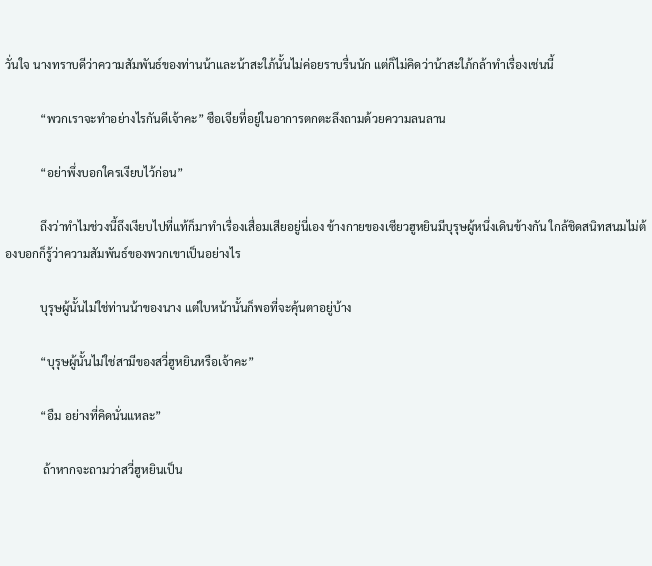วั่นใจ นางทราบดีว่าความสัมพันธ์ของท่านน้าและน้าสะใภ้นั้นไม่ค่อยราบรื่นนัก แต่ก็ไม่คิดว่าน้าสะใภ้กล้าทำเรื่องเช่นนี้

            “พวกเราจะทำอย่างไรกันดีเจ้าคะ” ซือเจียที่อยู่ในอาการตกตะลึงถามด้วยความลนลาน

            “อย่าพึ่งบอกใครเงียบไว้ก่อน”

            ถึงว่าทำไมช่วงนี้ถึงเงียบไปที่แท้ก็มาทำเรื่องเสื่อมเสียอยู่นี่เอง ข้างกายของเซียวฮูหยินมีบุรุษผู้หนึ่งเดินข้างกัน ใกล้ชิดสนิทสนมไม่ต้องบอกก็รู้ว่าความสัมพันธ์ของพวกเขาเป็นอย่างไร

            บุรุษผู้นั้นไม่ใช่ท่านน้าของนาง แต่ใบหน้านั้นก็พอที่จะคุ้นตาอยู่บ้าง

            “บุรุษผู้นั้นไม่ใช่สามีของสวี่ฮูหยินหรือเจ้าคะ”

            “อืม อย่างที่คิดนั่นแหละ”

             ถ้าหากจะถามว่าสวี่ฮูหยินเป็น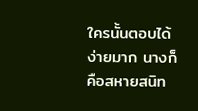ใครนั้นตอบได้ง่ายมาก นางก็คือสหายสนิท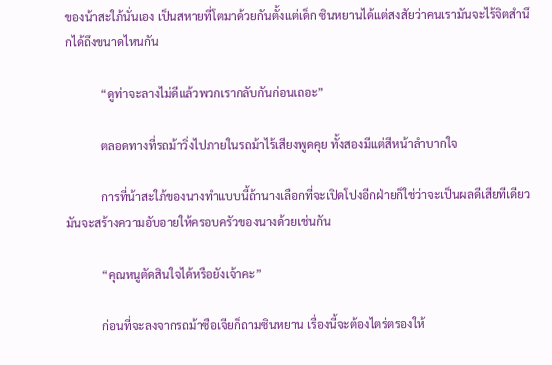ของน้าสะใภ้นั่นเอง เป็นสหายที่โตมาด้วยกันตั้งแต่เด็ก ซินหยานได้แต่สงสัยว่าคนเรามันจะไร้จิตสำนึกได้ถึงขนาดไหนกัน

            “ดูท่าจะลางไม่ดีแล้วพวกเรากลับกันก่อนเถอะ”

            ตลอดทางที่รถม้าวิ่งไปภายในรถม้าไร้เสียงพูดคุย ทั้งสองมีแต่สีหน้าลำบากใจ

            การที่น้าสะใภ้ของนางทำแบบนี้ถ้านางเลือกที่จะเปิดโปงอีกฝ่ายก็ใช่ว่าจะเป็นผลดีเสียทีเดียว มันจะสร้างความอับอายให้ครอบครัวของนางด้วยเช่นกัน

            “คุณหนูตัดสินใจได้หรือยังเจ้าคะ”

            ก่อนที่จะลงจากรถม้าซือเจียก็ถามซินหยาน เรื่องนี้จะต้องไตร่ตรองให้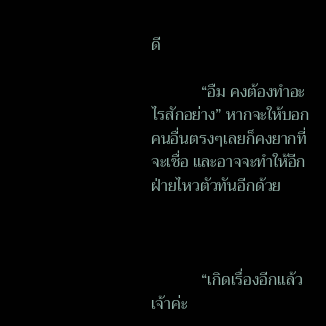ดี

            “อืม คงต้องทำอะไรสักอย่าง” หากจะให้บอกคนอื่นตรงๆเลยก็คงยากที่จะเชื่อ และอาจจะทำให้อีกฝ่ายไหวตัวทันอีกด้วย



            “เกิดเรื่องอีกแล้วเจ้าค่ะ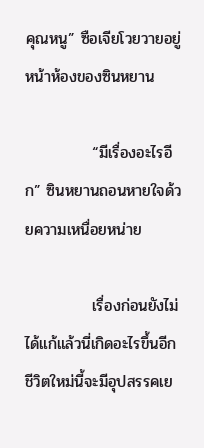คุณหนู” ซือเจียโวยวายอยู่หน้าห้องของซินหยาน

            “มีเรื่องอะไรอีก” ซินหยานถอนหายใจด้วยความเหนื่อยหน่าย

            เรื่องก่อนยังไม่ได้แก้แล้วนี่เกิดอะไรขึ้นอีก ชีวิตใหม่นี้จะมีอุปสรรคเย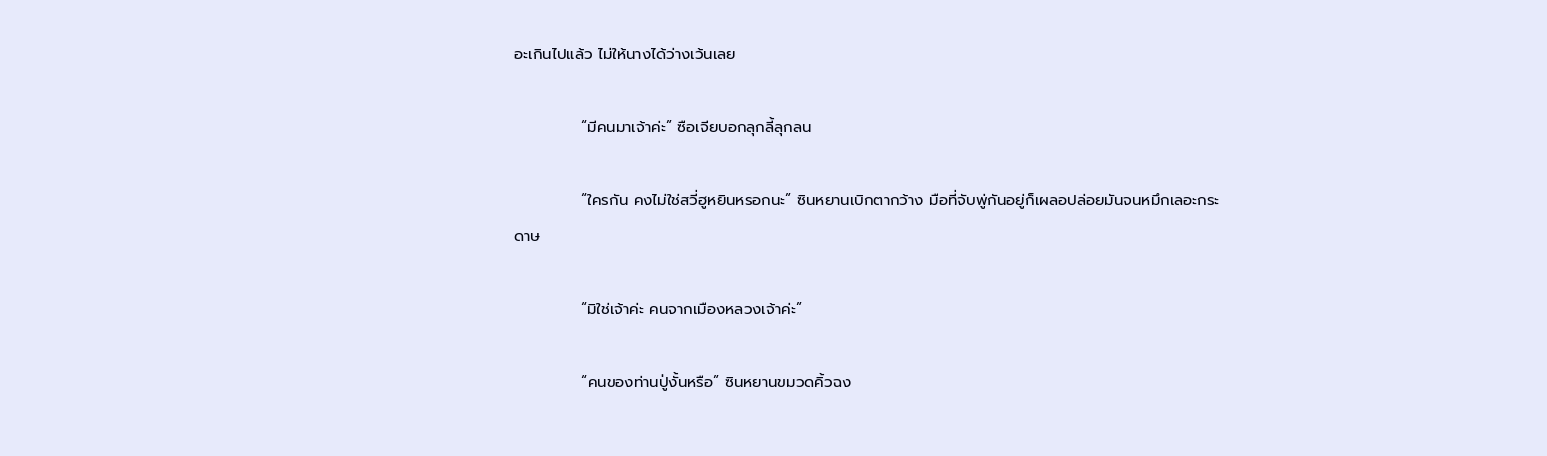อะเกินไปแล้ว ไม่ให้นางได้ว่างเว้นเลย

            “มีคนมาเจ้าค่ะ” ซือเจียบอกลุกลี้ลุกลน

            “ใครกัน คงไม่ใช่สวี่ฮูหยินหรอกนะ” ซินหยานเบิกตากว้าง มือที่จับพู่กันอยู่ก็เผลอปล่อยมันจนหมึกเลอะกระดาษ

            “มิใช่เจ้าค่ะ คนจากเมืองหลวงเจ้าค่ะ”

            “คนของท่านปู่งั้นหรือ” ซินหยานขมวดคิ้วฉง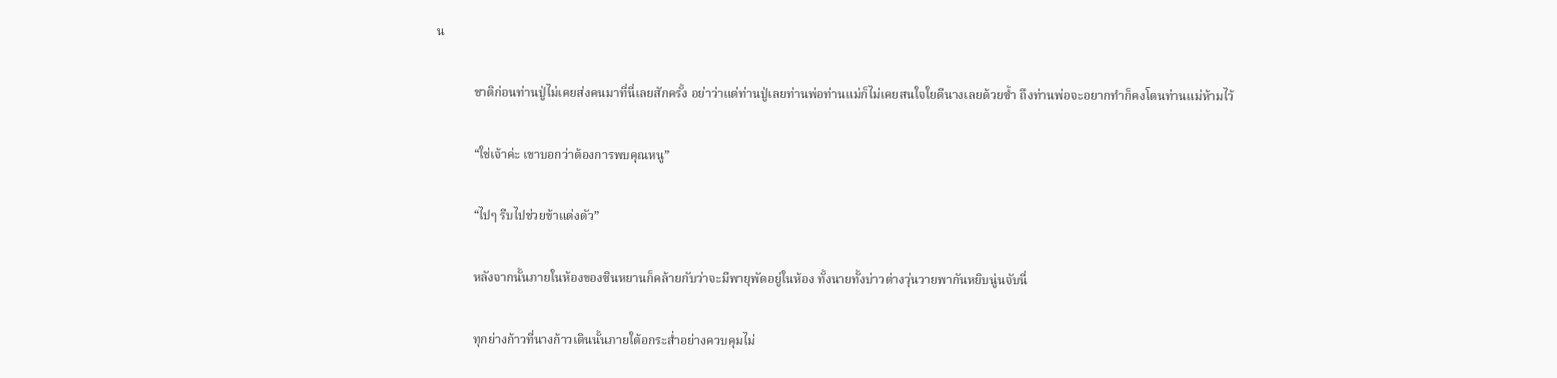น

            ชาติก่อนท่านปู่ไม่เคยส่งคนมาที่นี่เลยสักครั้ง อย่าว่าแต่ท่านปู่เลยท่านพ่อท่านแม่ก็ไม่เคยสนใจใยดีนางเลยด้วยซ้ำ ถึงท่านพ่อจะอยากทำก็คงโดนท่านแม่ห้ามไว้

            “ใช่เจ้าค่ะ เขาบอกว่าต้องการพบคุณหนู”

            “ไปๆ รีบไปช่วยข้าแต่งตัว”

            หลังจากนั้นภายในห้องของซินหยานก็คล้ายกับว่าจะมีพายุพัดอยู่ในห้อง ทั้งนายทั้งบ่าวต่างวุ่นวายพากันหยิบนู่นจับนี่

            ทุกย่างก้าวที่นางก้าวเดินนั้นภายใต้อกระส่ำอย่างควบคุมไม่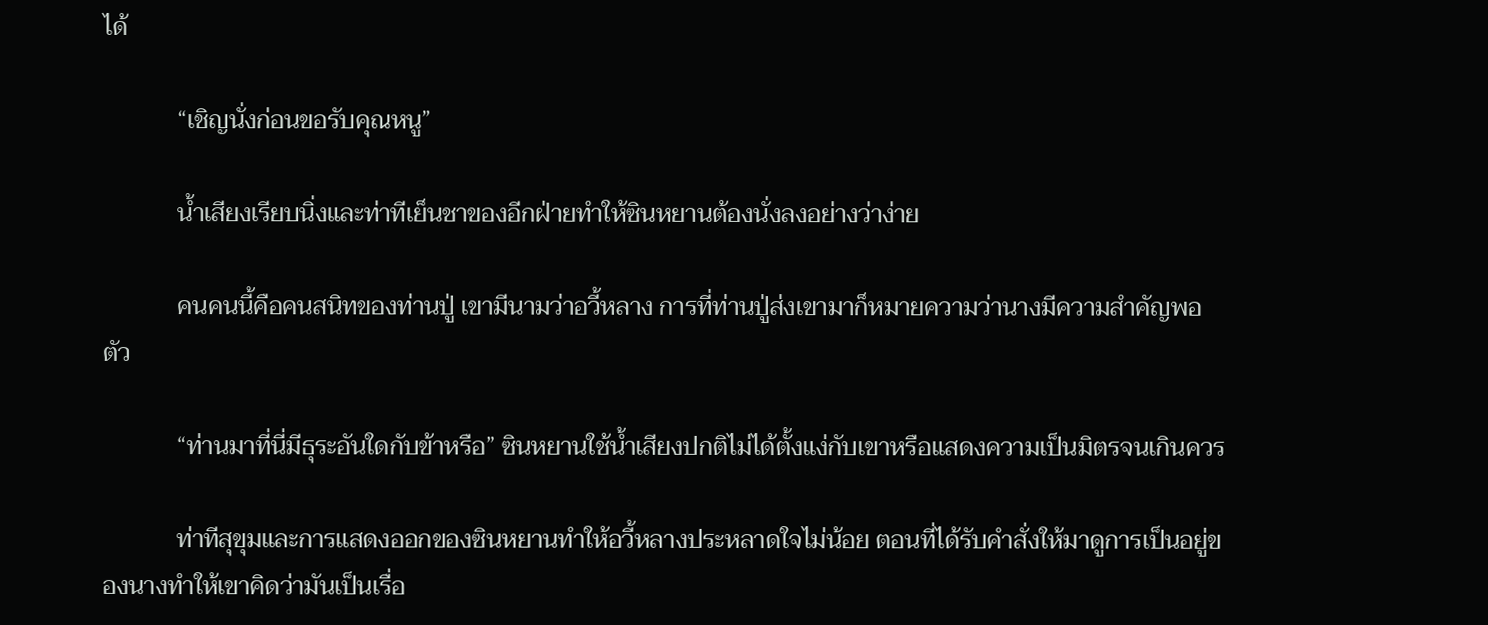ได้

            “เชิญนั่งก่อนขอรับคุณหนู”

            น้ำเสียงเรียบนิ่งและท่าทีเย็นชาของอีกฝ่ายทำให้ซินหยานต้องนั่งลงอย่างว่าง่าย

            คนคนนี้คือคนสนิทของท่านปู่ เขามีนามว่าอวี้หลาง การที่ท่านปู่ส่งเขามาก็หมายความว่านางมีความสำคัญพอตัว

            “ท่านมาที่นี่มีธุระอันใดกับข้าหรือ” ซินหยานใช้น้ำเสียงปกติไม่ได้ตั้งแง่กับเขาหรือแสดงความเป็นมิตรจนเกินควร

            ท่าทีสุขุมและการแสดงออกของซินหยานทำให้อวี้หลางประหลาดใจไม่น้อย ตอนที่ได้รับคำสั่งให้มาดูการเป็นอยู่ของนางทำให้เขาคิดว่ามันเป็นเรื่อ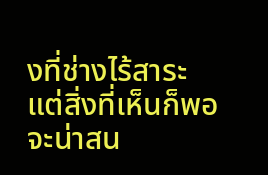งที่ช่างไร้สาระ แต่สิ่งที่เห็นก็พอจะน่าสน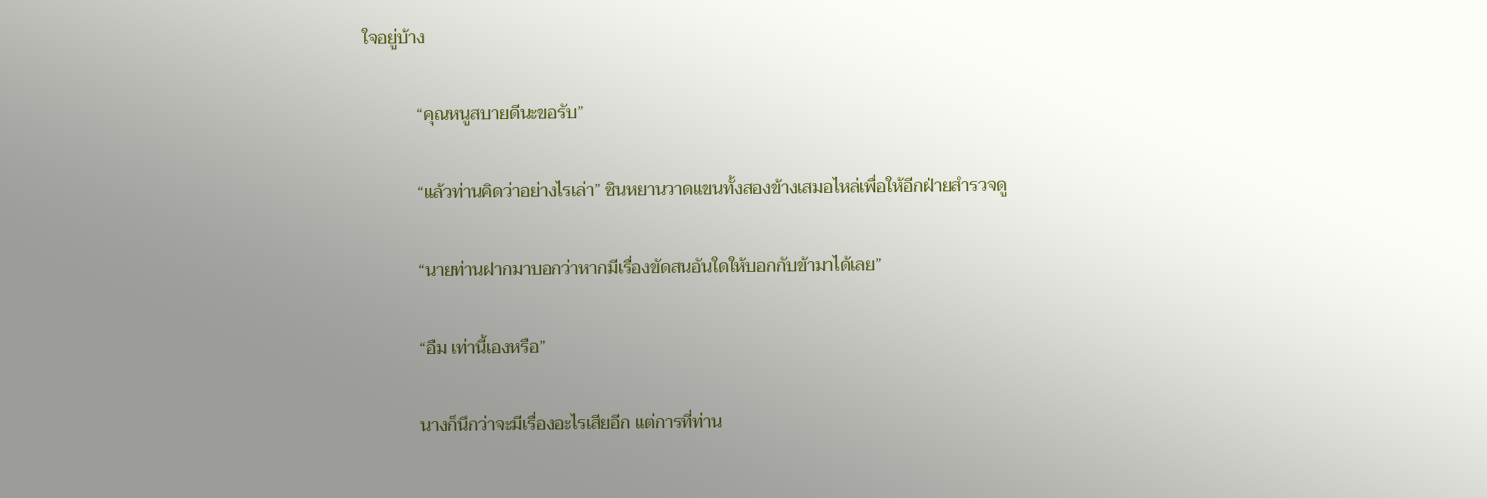ใจอยู่บ้าง

            “คุณหนูสบายดีนะขอรับ”

            “แล้วท่านคิดว่าอย่างไรเล่า” ซินหยานวาดแขนทั้งสองข้างเสมอไหล่เพื่อให้อีกฝ่ายสำรวจดู

            “นายท่านฝากมาบอกว่าหากมีเรื่องขัดสนอันใดให้บอกกับข้ามาได้เลย”

            “อืม เท่านี้เองหรือ”

            นางก็นึกว่าจะมีเรื่องอะไรเสียอีก แต่การที่ท่าน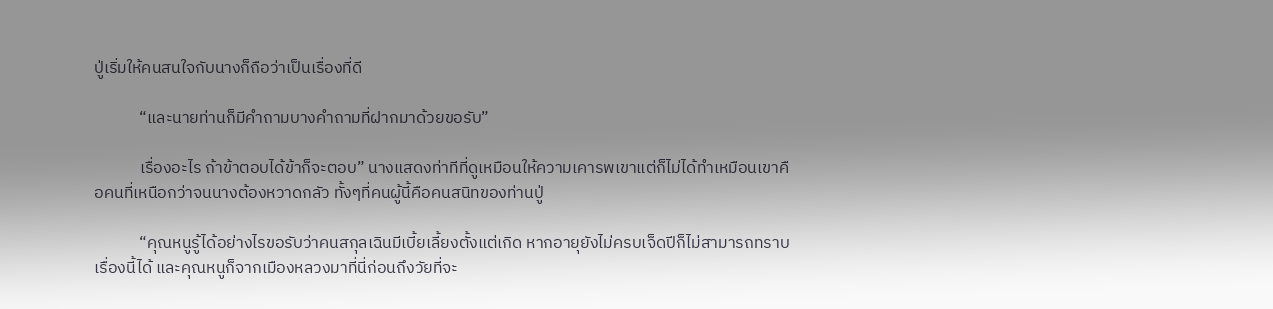ปู่เริ่มให้คนสนใจกับนางก็ถือว่าเป็นเรื่องที่ดี

            “และนายท่านก็มีคำถามบางคำถามที่ฝากมาด้วยขอรับ”

            เรื่องอะไร ถ้าข้าตอบได้ข้าก็จะตอบ” นางแสดงท่าทีที่ดูเหมือนให้ความเคารพเขาแต่ก็ไม่ได้ทำเหมือนเขาคือคนที่เหนือกว่าจนนางต้องหวาดกลัว ทั้งๆที่คนผู้นี้คือคนสนิทของท่านปู่

            “คุณหนูรู้ได้อย่างไรขอรับว่าคนสกุลเฉินมีเบี้ยเลี้ยงตั้งแต่เกิด หากอายุยังไม่ครบเจ็ดปีก็ไม่สามารถทราบเรื่องนี้ได้ และคุณหนูก็จากเมืองหลวงมาที่นี่ก่อนถึงวัยที่จะ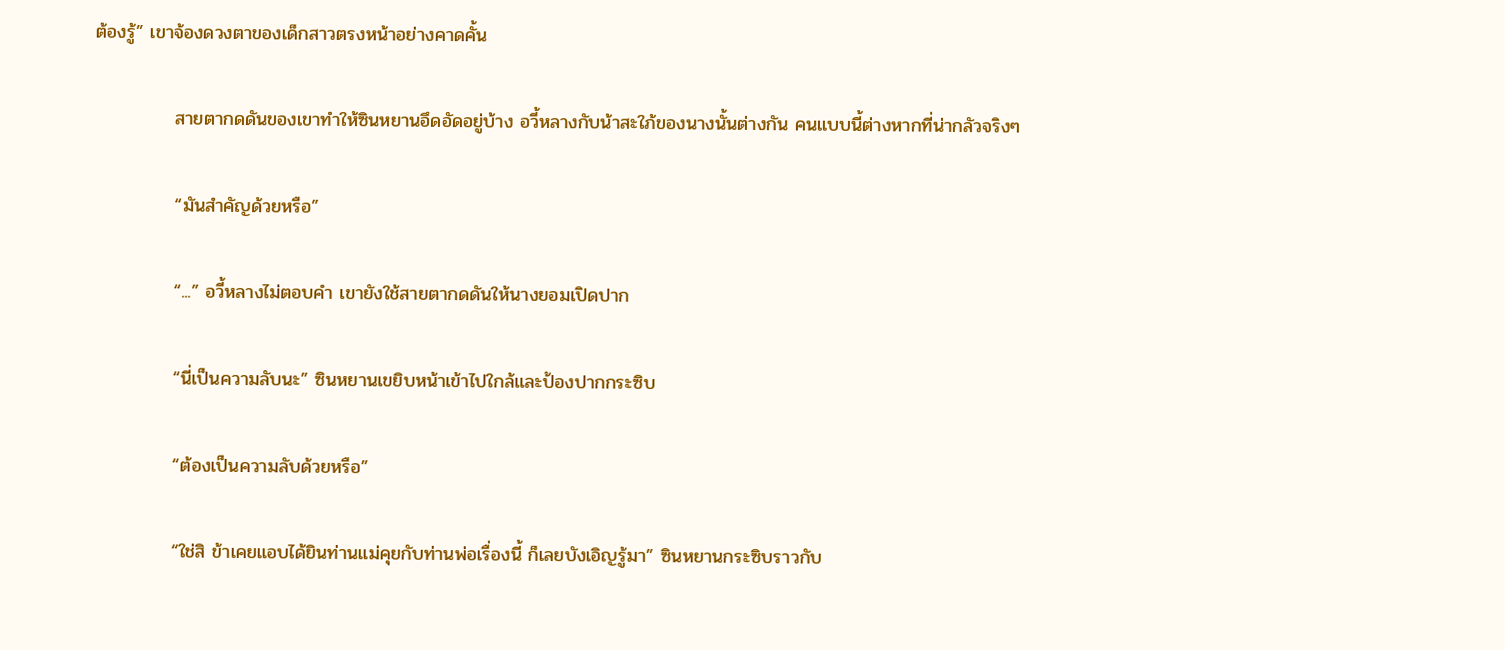ต้องรู้” เขาจ้องดวงตาของเด็กสาวตรงหน้าอย่างคาดคั้น

            สายตากดดันของเขาทำให้ซินหยานอึดอัดอยู่บ้าง อวี้หลางกับน้าสะใภ้ของนางนั้นต่างกัน คนแบบนี้ต่างหากที่น่ากลัวจริงๆ

            “มันสำคัญด้วยหรือ”

            “...” อวี้หลางไม่ตอบคำ เขายังใช้สายตากดดันให้นางยอมเปิดปาก

            “นี่เป็นความลับนะ” ซินหยานเขยิบหน้าเข้าไปใกล้และป้องปากกระซิบ

            “ต้องเป็นความลับด้วยหรือ”

            “ใช่สิ ข้าเคยแอบได้ยินท่านแม่คุยกับท่านพ่อเรื่องนี้ ก็เลยบังเอิญรู้มา” ซินหยานกระซิบราวกับ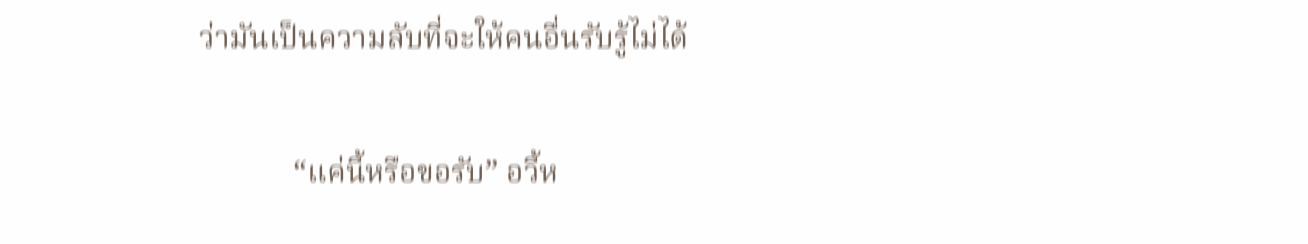ว่ามันเป็นความลับที่จะให้คนอื่นรับรู้ไม่ได้

            “แค่นี้หรือขอรับ” อวี้ห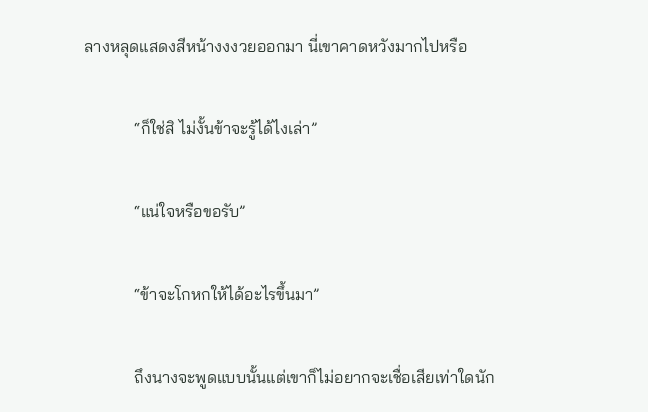ลางหลุดแสดงสีหน้างงงวยออกมา นี่เขาคาดหวังมากไปหรือ

            “ก็ใช่สิ ไม่งั้นข้าจะรู้ได้ไงเล่า”

            “แน่ใจหรือขอรับ”

            “ข้าจะโกหกให้ได้อะไรขึ้นมา”

            ถึงนางจะพูดแบบนั้นแต่เขาก็ไม่อยากจะเชื่อเสียเท่าใดนัก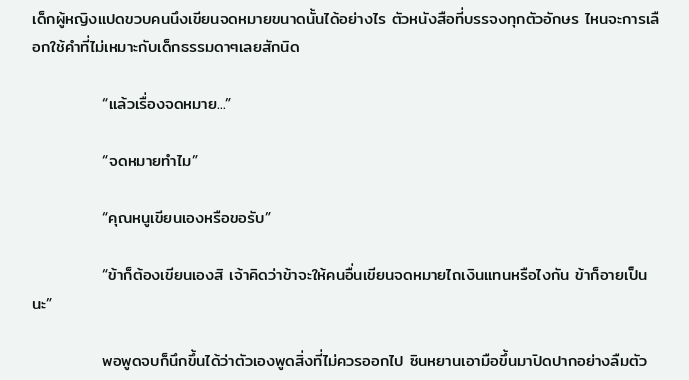เด็กผู้หญิงแปดขวบคนนึงเขียนจดหมายขนาดนั้นได้อย่างไร ตัวหนังสือที่บรรจงทุกตัวอักษร ไหนจะการเลือกใช้คำที่ไม่เหมาะกับเด็กธรรมดาๆเลยสักนิด

            “แล้วเรื่องจดหมาย...”

            “จดหมายทำไม”

            “คุณหนูเขียนเองหรือขอรับ”

            “ข้าก็ต้องเขียนเองสิ เจ้าคิดว่าข้าจะให้คนอื่นเขียนจดหมายไถเงินแทนหรือไงกัน ข้าก็อายเป็นนะ”

            พอพูดจบก็นึกขึ้นได้ว่าตัวเองพูดสิ่งที่ไม่ควรออกไป ซินหยานเอามือขึ้นมาปิดปากอย่างลืมตัว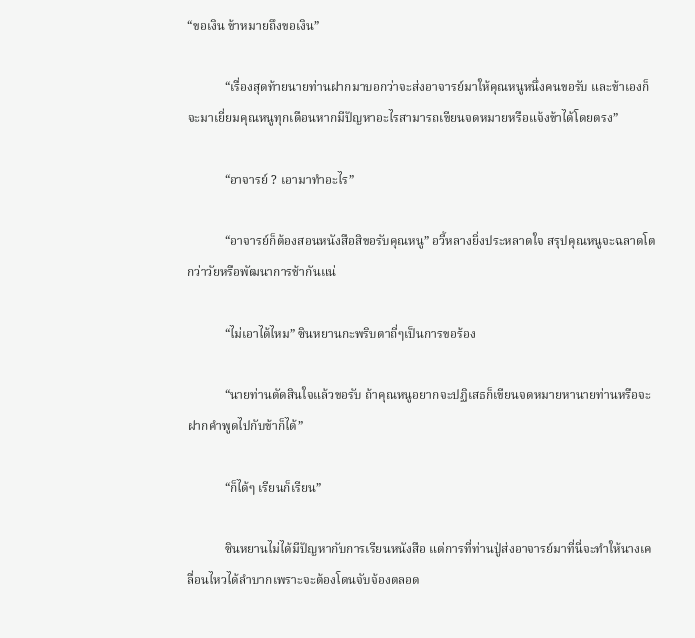“ขอเงิน ข้าหมายถึงขอเงิน”

            “เรื่องสุดท้ายนายท่านฝากมาบอกว่าจะส่งอาจารย์มาให้คุณหนูหนึ่งคนขอรับ และข้าเองก็จะมาเยี่ยมคุณหนูทุกเดือนหากมีปัญหาอะไรสามารถเขียนจดหมายหรือแจ้งข้าได้โดยตรง”

            “อาจารย์ ? เอามาทำอะไร”

            “อาจารย์ก็ต้องสอนหนังสือสิขอรับคุณหนู” อวี้หลางยิ่งประหลาดใจ สรุปคุณหนูจะฉลาดโตกว่าวัยหรือพัฒนาการช้ากันแน่

            “ไม่เอาได้ไหม” ซินหยานกะพริบตาถี่ๆเป็นการขอร้อง

            “นายท่านตัดสินใจแล้วขอรับ ถ้าคุณหนูอยากจะปฏิเสธก็เขียนจดหมายหานายท่านหรือจะฝากคำพูดไปกับข้าก็ได้”

            “ก็ได้ๆ เรียนก็เรียน”

            ซินหยานไม่ได้มีปัญหากับการเรียนหนังสือ แต่การที่ท่านปู่ส่งอาจารย์มาที่นี่จะทำให้นางเคลื่อนไหวได้ลำบากเพราะจะต้องโดนจับจ้องตลอด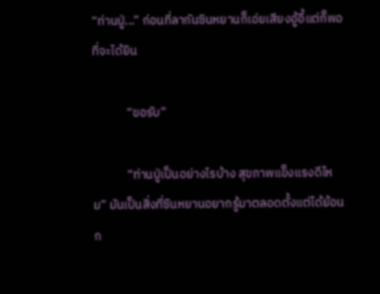“ท่านปู่...” ก่อนที่ลากันซินหยานก็เอ่ยเสียงอู้อี้แต่ก็พอที่จะได้ยิน

            “ขอรับ”

            “ท่านปู่เป็นอย่างไรบ้าง สุขภาพแข็งแรงดีไหม” มันเป็นสิ่งที่ซินหยานอยากรู้มาตลอดตั้งแต่ได้ย้อนก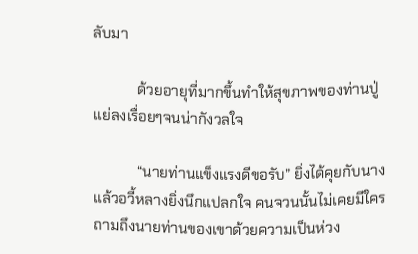ลับมา

            ด้วยอายุที่มากขึ้นทำให้สุขภาพของท่านปู่แย่ลงเรื่อยๆจนน่ากังวลใจ

            “นายท่านแข็งแรงดีขอรับ” ยิ่งได้คุยกับนางแล้วอวี้หลางยิ่งนึกแปลกใจ คนจวนนั้นไม่เคยมีใครถามถึงนายท่านของเขาด้วยความเป็นห่วง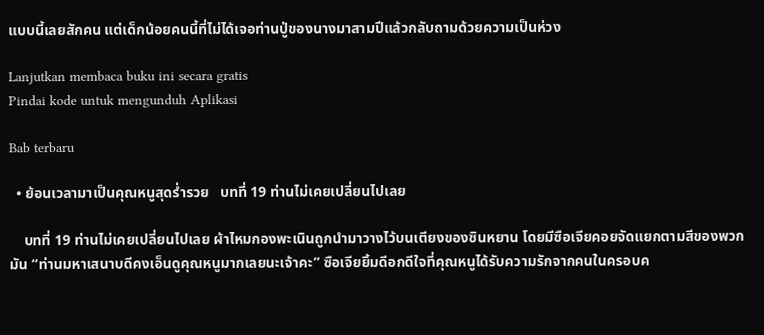แบบนี้เลยสักคน แต่เด็กน้อยคนนี้ที่ไม่ได้เจอท่านปู่ของนางมาสามปีแล้วกลับถามด้วยความเป็นห่วง

Lanjutkan membaca buku ini secara gratis
Pindai kode untuk mengunduh Aplikasi

Bab terbaru

  • ย้อนเวลามาเป็นคุณหนูสุดร่ำรวย   บทที่ 19 ท่านไม่เคยเปลี่ยนไปเลย

    บทที่ 19 ท่านไม่เคยเปลี่ยนไปเลย ผ้าไหมกองพะเนินถูกนำมาวางไว้บนเตียงของซินหยาน โดยมีซือเจียคอยจัดแยกตามสีของพวกมัน “ท่านมหาเสนาบดีคงเอ็นดูคุณหนูมากเลยนะเจ้าคะ” ซือเจียยิ้มดีอกดีใจที่คุณหนูได้รับความรักจากคนในครอบค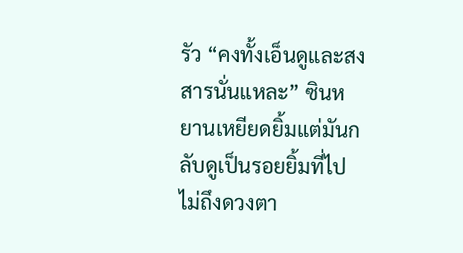รัว “คงทั้งเอ็นดูและสงสารนั่นแหละ” ซินหยานเหยียดยิ้มแต่มันกลับดูเป็นรอยยิ้มที่ไปไม่ถึงดวงตา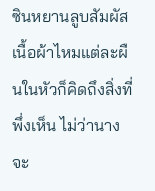ซินหยานลูบสัมผัสเนื้อผ้าไหมแต่ละผืนในหัวก็คิดถึงสิ่งที่พึ่งเห็น ไม่ว่านางจะ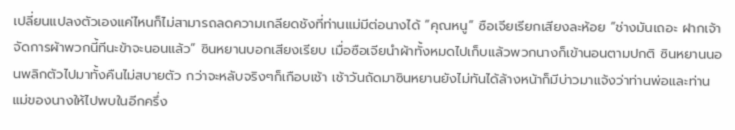เปลี่ยนแปลงตัวเองแค่ไหนก็ไม่สามารถลดความเกลียดชังที่ท่านแม่มีต่อนางได้ “คุณหนู” ซือเจียเรียกเสียงละห้อย “ช่างมันเถอะ ฝากเจ้าจัดการผ้าพวกนี้ทีนะข้าจะนอนแล้ว” ซินหยานบอกเสียงเรียบ เมื่อซือเจียนำผ้าทั้งหมดไปเก็บแล้วพวกนางก็เข้านอนตามปกติ ซินหยานนอนพลิกตัวไปมาทั้งคืนไม่สบายตัว กว่าจะหลับจริงๆก็เกือบเช้า เช้าวันถัดมาซินหยานยังไม่ทันได้ล้างหน้าก็มีบ่าวมาแจ้งว่าท่านพ่อและท่านแม่ของนางให้ไปพบในอีกครึ่ง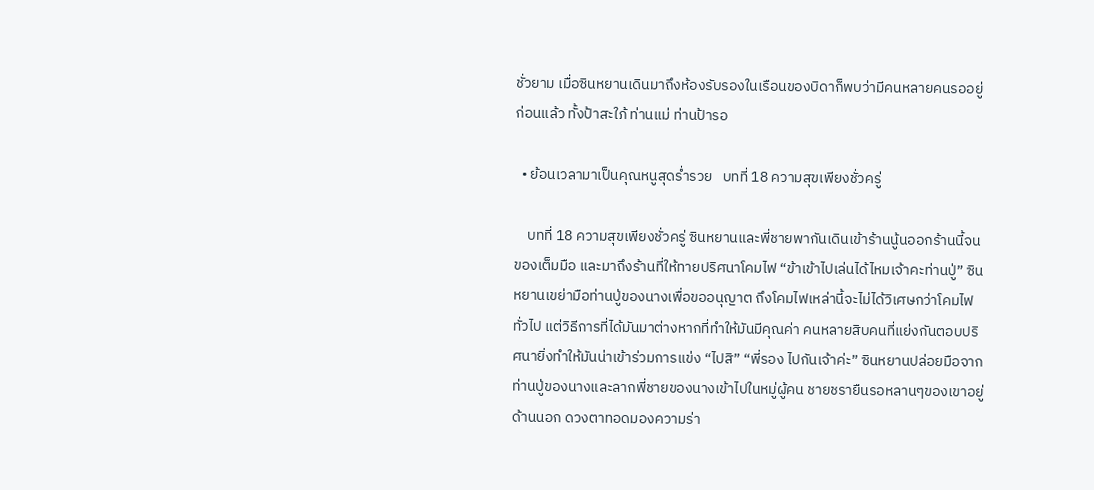ชั่วยาม เมื่อซินหยานเดินมาถึงห้องรับรองในเรือนของบิดาก็พบว่ามีคนหลายคนรออยู่ก่อนแล้ว ทั้งป้าสะใภ้ ท่านแม่ ท่านป้ารอ

  • ย้อนเวลามาเป็นคุณหนูสุดร่ำรวย   บทที่ 18 ความสุขเพียงชั่วครู่

    บทที่ 18 ความสุขเพียงชั่วครู่ ซินหยานและพี่ชายพากันเดินเข้าร้านนู้นออกร้านนี้จนของเต็มมือ และมาถึงร้านที่ให้ทายปริศนาโคมไฟ “ข้าเข้าไปเล่นได้ไหมเจ้าคะท่านปู่” ซินหยานเขย่ามือท่านปู่ของนางเพื่อขออนุญาต ถึงโคมไฟเหล่านี้จะไม่ได้วิเศษกว่าโคมไฟทั่วไป แต่วิธีการที่ได้มันมาต่างหากที่ทำให้มันมีคุณค่า คนหลายสิบคนที่แย่งกันตอบปริศนายิ่งทำให้มันน่าเข้าร่วมการแข่ง “ไปสิ” “พี่รอง ไปกันเจ้าค่ะ” ซินหยานปล่อยมือจากท่านปู่ของนางและลากพี่ชายของนางเข้าไปในหมู่ผู้คน ชายชรายืนรอหลานๆของเขาอยู่ด้านนอก ดวงตาทอดมองความร่า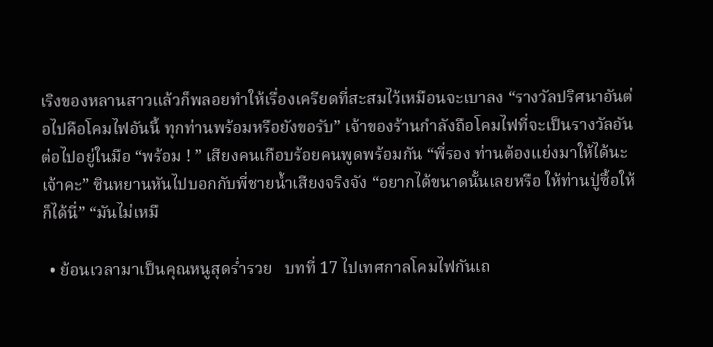เริงของหลานสาวแล้วก็พลอยทำให้เรื่องเครียดที่สะสมไว้เหมือนจะเบาลง “รางวัลปริศนาอันต่อไปคือโคมไฟอันนี้ ทุกท่านพร้อมหรือยังขอรับ” เจ้าของร้านกำลังถือโคมไฟที่จะเป็นรางวัลอันต่อไปอยู่ในมือ “พร้อม ! ” เสียงคนเกือบร้อยคนพูดพร้อมกัน “พี่รอง ท่านต้องแย่งมาให้ได้นะเจ้าคะ” ซินหยานหันไปบอกกับพี่ชายน้ำเสียงจริงจัง “อยากได้ขนาดนั้นเลยหรือ ให้ท่านปู่ซื้อให้ก็ได้นี่” “มันไม่เหมื

  • ย้อนเวลามาเป็นคุณหนูสุดร่ำรวย   บทที่ 17 ไปเทศกาลโคมไฟกันเถ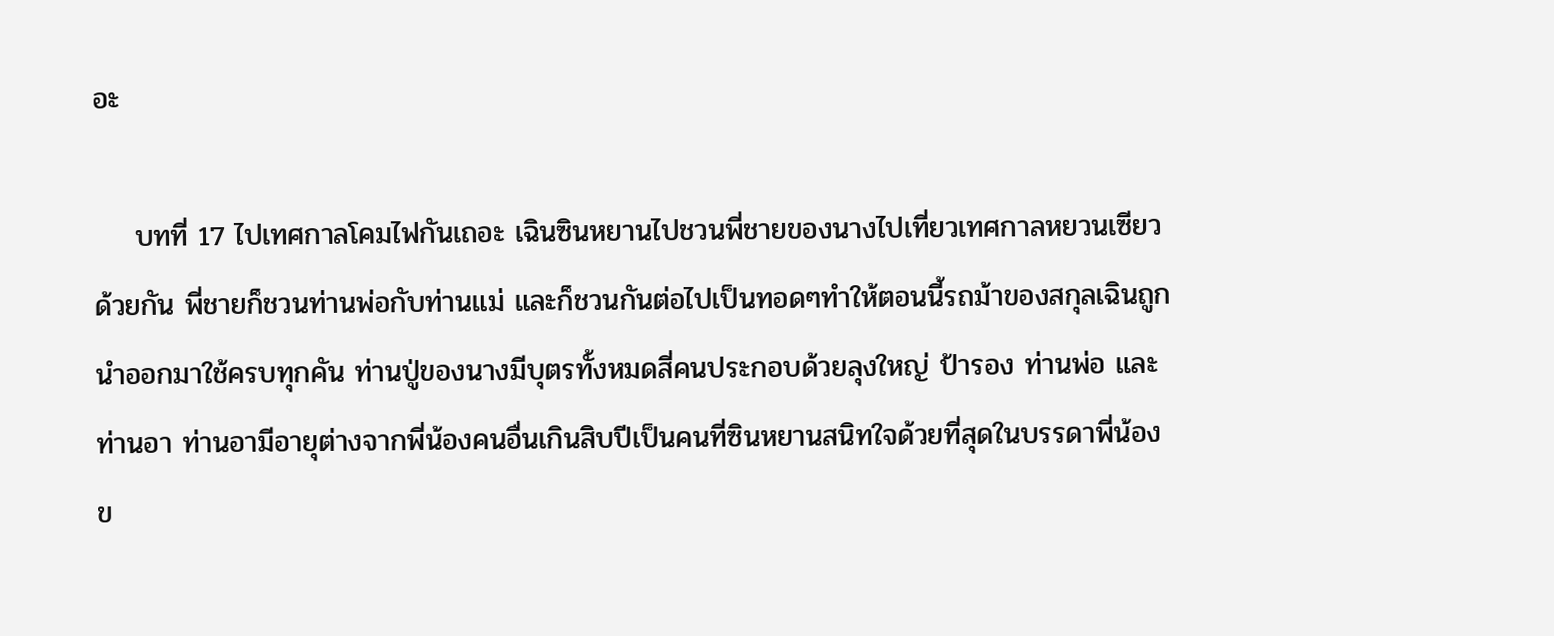อะ

    บทที่ 17 ไปเทศกาลโคมไฟกันเถอะ เฉินซินหยานไปชวนพี่ชายของนางไปเที่ยวเทศกาลหยวนเซียวด้วยกัน พี่ชายก็ชวนท่านพ่อกับท่านแม่ และก็ชวนกันต่อไปเป็นทอดๆทำให้ตอนนี้รถม้าของสกุลเฉินถูกนำออกมาใช้ครบทุกคัน ท่านปู่ของนางมีบุตรทั้งหมดสี่คนประกอบด้วยลุงใหญ่ ป้ารอง ท่านพ่อ และท่านอา ท่านอามีอายุต่างจากพี่น้องคนอื่นเกินสิบปีเป็นคนที่ซินหยานสนิทใจด้วยที่สุดในบรรดาพี่น้องข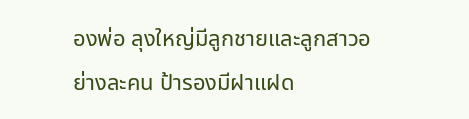องพ่อ ลุงใหญ่มีลูกชายและลูกสาวอย่างละคน ป้ารองมีฝาแฝด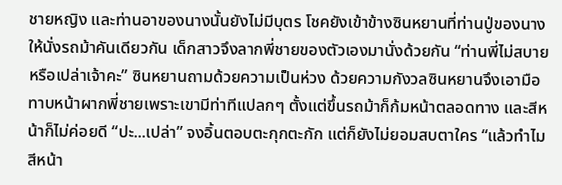ชายหญิง และท่านอาของนางนั้นยังไม่มีบุตร โชคยังเข้าข้างซินหยานที่ท่านปู่ของนางให้นั่งรถม้าคันเดียวกัน เด็กสาวจึงลากพี่ชายของตัวเองมานั่งด้วยกัน “ท่านพี่ไม่สบายหรือเปล่าเจ้าคะ” ซินหยานถามด้วยความเป็นห่วง ด้วยความกังวลซินหยานจึงเอามือทาบหน้าผากพี่ชายเพราะเขามีท่าทีแปลกๆ ตั้งแต่ขึ้นรถม้าก็ก้มหน้าตลอดทาง และสีหน้าก็ไม่ค่อยดี “ปะ...เปล่า” จงอิ้นตอบตะกุกตะกัก แต่ก็ยังไม่ยอมสบตาใคร “แล้วทำไมสีหน้า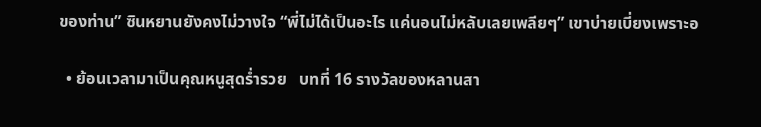ของท่าน” ซินหยานยังคงไม่วางใจ “พี่ไม่ได้เป็นอะไร แค่นอนไม่หลับเลยเพลียๆ” เขาบ่ายเบี่ยงเพราะอ

  • ย้อนเวลามาเป็นคุณหนูสุดร่ำรวย   บทที่ 16 รางวัลของหลานสา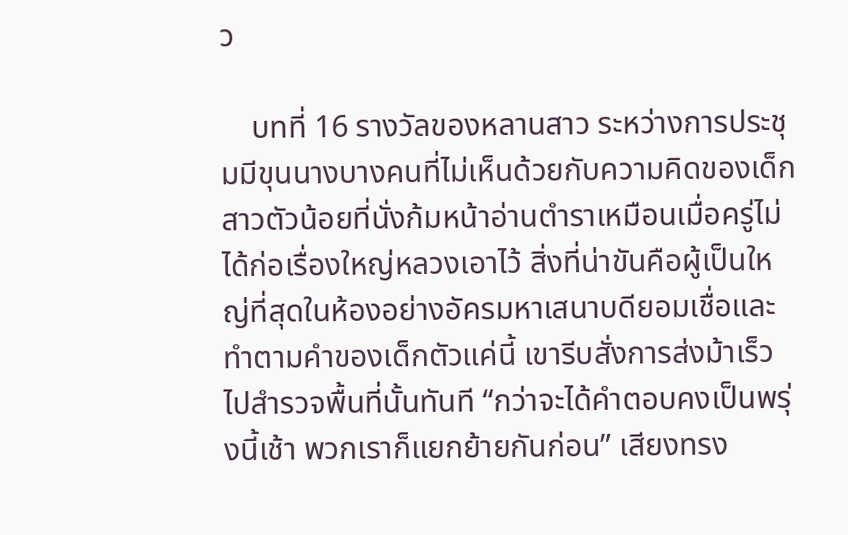ว

    บทที่ 16 รางวัลของหลานสาว ระหว่างการประชุมมีขุนนางบางคนที่ไม่เห็นด้วยกับความคิดของเด็กสาวตัวน้อยที่นั่งก้มหน้าอ่านตำราเหมือนเมื่อครู่ไม่ได้ก่อเรื่องใหญ่หลวงเอาไว้ สิ่งที่น่าขันคือผู้เป็นใหญ่ที่สุดในห้องอย่างอัครมหาเสนาบดียอมเชื่อและทำตามคำของเด็กตัวแค่นี้ เขารีบสั่งการส่งม้าเร็วไปสำรวจพื้นที่นั้นทันที “กว่าจะได้คำตอบคงเป็นพรุ่งนี้เช้า พวกเราก็แยกย้ายกันก่อน” เสียงทรง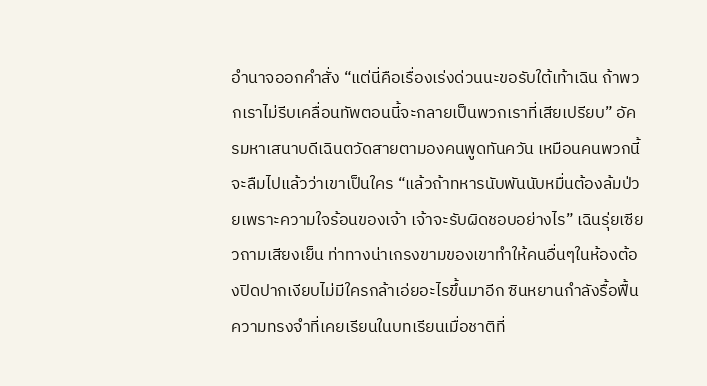อำนาจออกคำสั่ง “แต่นี่คือเรื่องเร่งด่วนนะขอรับใต้เท้าเฉิน ถ้าพวกเราไม่รีบเคลื่อนทัพตอนนี้จะกลายเป็นพวกเราที่เสียเปรียบ” อัครมหาเสนาบดีเฉินตวัดสายตามองคนพูดทันควัน เหมือนคนพวกนี้จะลืมไปแล้วว่าเขาเป็นใคร “แล้วถ้าทหารนับพันนับหมื่นต้องล้มป่วยเพราะความใจร้อนของเจ้า เจ้าจะรับผิดชอบอย่างไร” เฉินรุ่ยเซียวถามเสียงเย็น ท่าทางน่าเกรงขามของเขาทำให้คนอื่นๆในห้องต้องปิดปากเงียบไม่มีใครกล้าเอ่ยอะไรขึ้นมาอีก ซินหยานกำลังรื้อฟื้นความทรงจำที่เคยเรียนในบทเรียนเมื่อชาติที่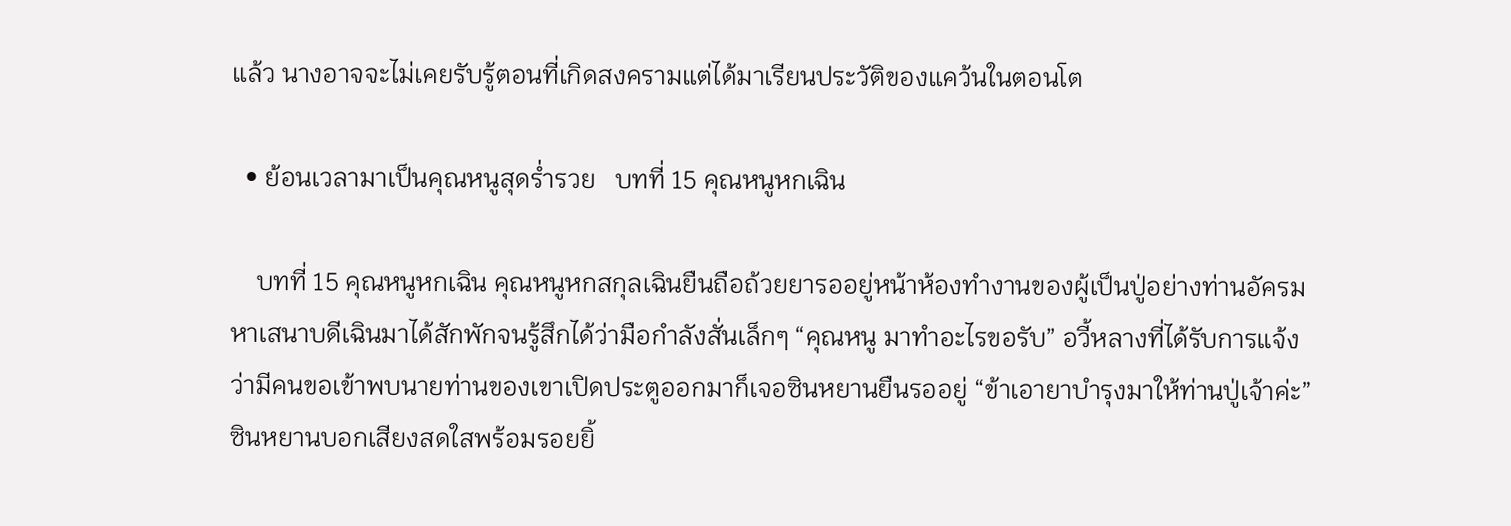แล้ว นางอาจจะไม่เคยรับรู้ตอนที่เกิดสงครามแต่ได้มาเรียนประวัติของแคว้นในตอนโต

  • ย้อนเวลามาเป็นคุณหนูสุดร่ำรวย   บทที่ 15 คุณหนูหกเฉิน

    บทที่ 15 คุณหนูหกเฉิน คุณหนูหกสกุลเฉินยืนถือถ้วยยารออยู่หน้าห้องทำงานของผู้เป็นปู่อย่างท่านอัครมหาเสนาบดีเฉินมาได้สักพักจนรู้สึกได้ว่ามือกำลังสั่นเล็กๆ “คุณหนู มาทำอะไรขอรับ” อวี้หลางที่ได้รับการแจ้งว่ามีคนขอเข้าพบนายท่านของเขาเปิดประตูออกมาก็เจอซินหยานยืนรออยู่ “ข้าเอายาบำรุงมาให้ท่านปู่เจ้าค่ะ” ซินหยานบอกเสียงสดใสพร้อมรอยยิ้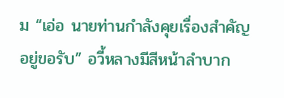ม “เอ่อ นายท่านกำลังคุยเรื่องสำคัญอยู่ขอรับ” อวี้หลางมีสีหน้าลำบาก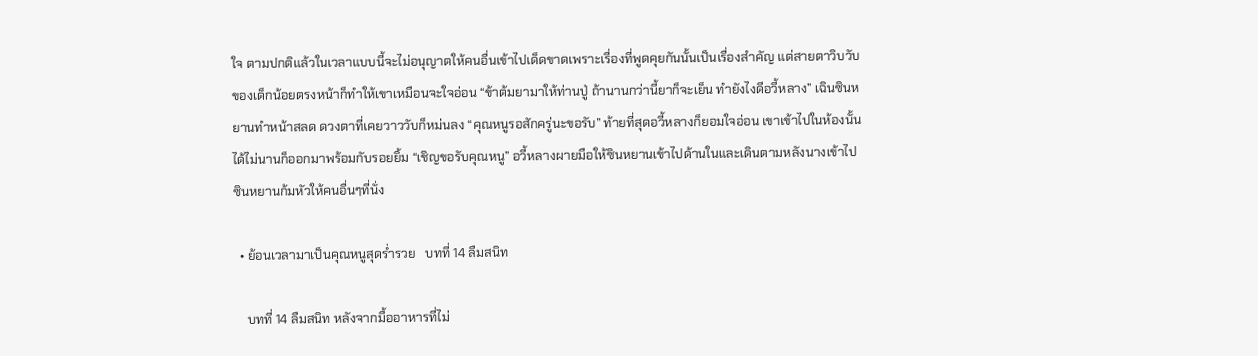ใจ ตามปกติแล้วในเวลาแบบนี้จะไม่อนุญาตให้คนอื่นเข้าไปเด็ดขาดเพราะเรื่องที่พูดคุยกันนั้นเป็นเรื่องสำคัญ แต่สายตาวิบวับของเด็กน้อยตรงหน้าก็ทำให้เขาเหมือนจะใจอ่อน “ข้าต้มยามาให้ท่านปู่ ถ้านานกว่านี้ยาก็จะเย็น ทำยังไงดีอวี้หลาง” เฉินซินหยานทำหน้าสลด ดวงตาที่เคยวาววับก็หม่นลง “คุณหนูรอสักครู่นะขอรับ” ท้ายที่สุดอวี้หลางก็ยอมใจอ่อน เขาเข้าไปในห้องนั้นได้ไม่นานก็ออกมาพร้อมกับรอยยิ้ม “เชิญขอรับคุณหนู” อวี้หลางผายมือให้ซินหยานเข้าไปด้านในและเดินตามหลังนางเข้าไป ซินหยานก้มหัวให้คนอื่นๆที่นั่ง

  • ย้อนเวลามาเป็นคุณหนูสุดร่ำรวย   บทที่ 14 ลืมสนิท

    บทที่ 14 ลืมสนิท หลังจากมื้ออาหารที่ไม่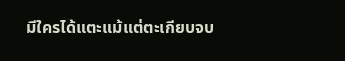มีใครได้แตะแม้แต่ตะเกียบจบ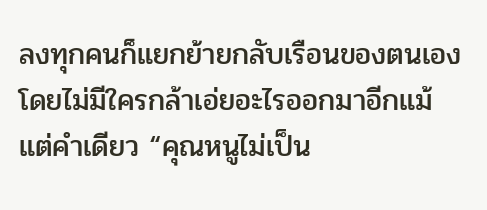ลงทุกคนก็แยกย้ายกลับเรือนของตนเองโดยไม่มีใครกล้าเอ่ยอะไรออกมาอีกแม้แต่คำเดียว “คุณหนูไม่เป็น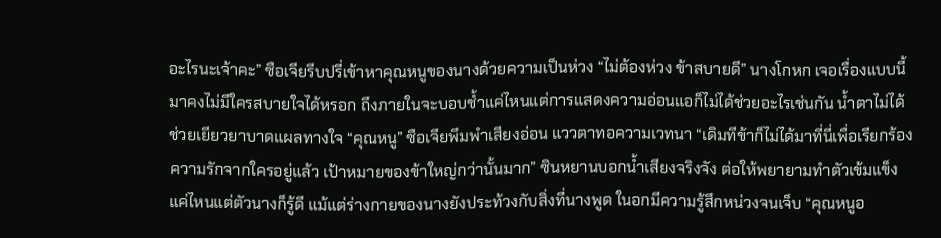อะไรนะเจ้าคะ” ซือเจียรีบปรี่เข้าหาคุณหนูของนางด้วยความเป็นห่วง “ไม่ต้องห่วง ข้าสบายดี” นางโกหก เจอเรื่องแบบนี้มาคงไม่มีใครสบายใจได้หรอก ถึงภายในจะบอบช้ำแค่ไหนแต่การแสดงความอ่อนแอก็ไม่ได้ช่วยอะไรเช่นกัน น้ำตาไม่ได้ช่วยเยียวยาบาดแผลทางใจ “คุณหนู” ซือเจียพึมพำเสียงอ่อน แววตาทอความเวทนา “เดิมทีข้าก็ไม่ได้มาที่นี่เพื่อเรียกร้องความรักจากใครอยู่แล้ว เป้าหมายของข้าใหญ่กว่านั้นมาก” ซินหยานบอกน้ำเสียงจริงจัง ต่อให้พยายามทำตัวเข้มแข็งแค่ไหนแต่ตัวนางก็รู้ดี แม้แต่ร่างกายของนางยังประท้วงกับสิ่งที่นางพูด ในอกมีความรู้สึกหน่วงจนเจ็บ “คุณหนูอ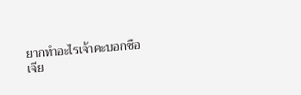ยากทำอะไรเจ้าคะบอกซือเจีย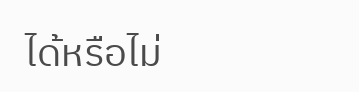ได้หรือไม่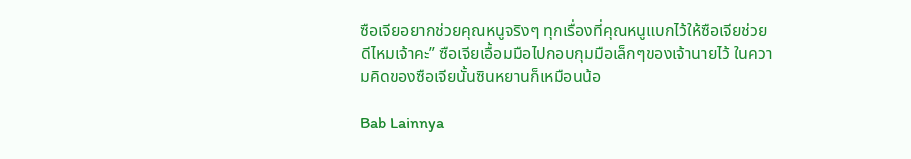ซือเจียอยากช่วยคุณหนูจริงๆ ทุกเรื่องที่คุณหนูแบกไว้ให้ซือเจียช่วยดีไหมเจ้าคะ” ซือเจียเอื้อมมือไปกอบกุมมือเล็กๆของเจ้านายไว้ ในความคิดของซือเจียนั้นซินหยานก็เหมือนน้อ

Bab Lainnya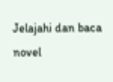Jelajahi dan baca novel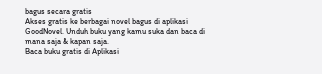bagus secara gratis
Akses gratis ke berbagai novel bagus di aplikasi GoodNovel. Unduh buku yang kamu suka dan baca di mana saja & kapan saja.
Baca buku gratis di Aplikasi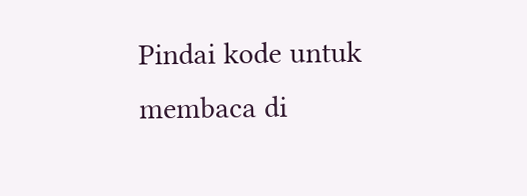Pindai kode untuk membaca di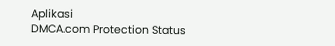Aplikasi
DMCA.com Protection Status